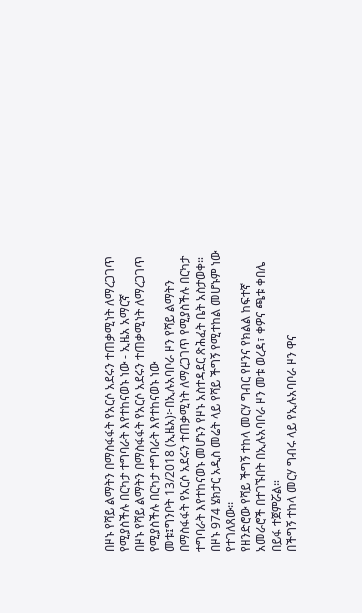በዞኑ የሻይ ልማትን በማስፋፋት የአርሶ አደሩን ተጠቃሚነት ለማረጋገጥ የሚያስችሉ በርካታ ተግባራት እየተከናወኑ ነው - ኢዜአ አማርኛ
በዞኑ የሻይ ልማትን በማስፋፋት የአርሶ አደሩን ተጠቃሚነት ለማረጋገጥ የሚያስችሉ በርካታ ተግባራት እየተከናወኑ ነው
መቱ፤ግንቦት 13/2018 (ኢዜአ)፦በኢሉአባቦራ ዞን የሻይ ልማትን በማስፋፋት የአርሶ አደሩን ተጠቃሚነት ለማረጋገጥ የሚያስችሉ በርካታ ተግባራት እየተከናወኑ መሆኑን የዞኑ አስተዳደር ጽሕፈት ቤት አስታወቀ።
በዞኑ 974 ሄክታር አዲስ መሬት ላይ የሻይ ችግኝ የሚተከል መሆኑም ነው የተገለጸው፡፡
የዘንድሮው የሻይ ችግኝ ተከላ መርሃ ግብር የዞንና የክልል ከፍተኛ አመራሮች በተገኙበት በኢሉአባቦራ ዞን መቱ ወረዳ፣ ቀዎና ጫቱ ቀበሌ በይፋ ተጀምሯል።
በችግኝ ተከላ መርሃ ግብሩ ላይ የኢሉአባቦራ ዞን ዋና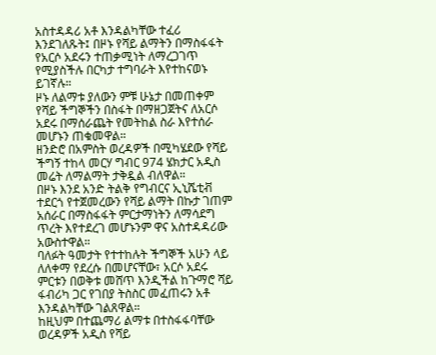አስተዳዳሪ አቶ እንዳልካቸው ተፈሪ እንደገለጹት፤ በዞኑ የሻይ ልማትን በማስፋፋት የአርሶ አደሩን ተጠቃሚነት ለማረጋገጥ የሚያስችሉ በርካታ ተግባራት እየተከናወኑ ይገኛሉ።
ዞኑ ለልማቱ ያለውን ምቹ ሁኔታ በመጠቀም የሻይ ችግኞችን በስፋት በማዘጋጀትና ለአርሶ አደሩ በማሰራጨት የመትከል ስራ እየተሰራ መሆኑን ጠቁመዋል።
ዘንድሮ በአምስት ወረዳዎች በሚካሄደው የሻይ ችግኝ ተከላ መርሃ ግብር 974 ሄክታር አዲስ መሬት ለማልማት ታቅዷል ብለዋል።
በዞኑ እንደ አንድ ትልቅ የግብርና ኢኒሼቲቭ ተደርጎ የተጀመረውን የሻይ ልማት በኩታ ገጠም አሰራር በማስፋፋት ምርታማነትን ለማሳደግ ጥረት እየተደረገ መሆኑንም ዋና አስተዳዳሪው አውስተዋል።
ባለፉት ዓመታት የተተከሉት ችግኞች አሁን ላይ ለለቀማ የደረሱ በመሆናቸው፣ አርሶ አደሩ ምርቱን በወቅቱ መሸጥ እንዲችል ከጉማሮ ሻይ ፋብሪካ ጋር የገበያ ትስስር መፈጠሩን አቶ እንዳልካቸው ገልጸዋል።
ከዚህም በተጨማሪ ልማቱ በተስፋፋባቸው ወረዳዎች አዲስ የሻይ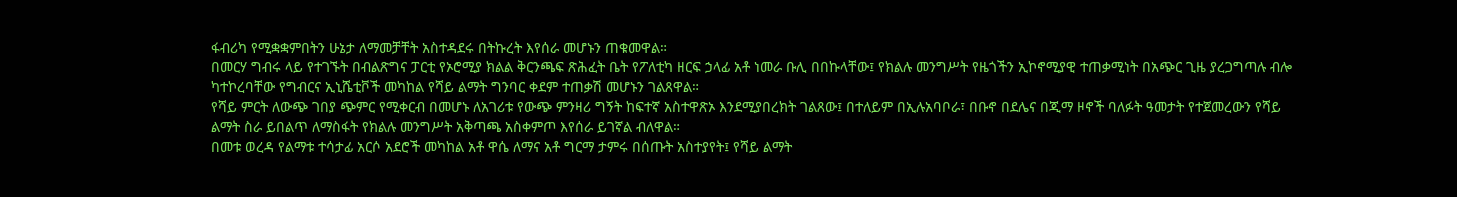ፋብሪካ የሚቋቋምበትን ሁኔታ ለማመቻቸት አስተዳደሩ በትኩረት እየሰራ መሆኑን ጠቁመዋል።
በመርሃ ግብሩ ላይ የተገኙት በብልጽግና ፓርቲ የኦሮሚያ ክልል ቅርንጫፍ ጽሕፈት ቤት የፖለቲካ ዘርፍ ኃላፊ አቶ ነመራ ቡሊ በበኩላቸው፤ የክልሉ መንግሥት የዜጎችን ኢኮኖሚያዊ ተጠቃሚነት በአጭር ጊዜ ያረጋግጣሉ ብሎ ካተኮረባቸው የግብርና ኢኒሼቲቮች መካከል የሻይ ልማት ግንባር ቀደም ተጠቃሽ መሆኑን ገልጸዋል።
የሻይ ምርት ለውጭ ገበያ ጭምር የሚቀርብ በመሆኑ ለአገሪቱ የውጭ ምንዛሪ ግኝት ከፍተኛ አስተዋጽኦ እንደሚያበረክት ገልጸው፤ በተለይም በኢሉአባቦራ፣ በቡኖ በደሌና በጂማ ዞኖች ባለፉት ዓመታት የተጀመረውን የሻይ ልማት ስራ ይበልጥ ለማስፋት የክልሉ መንግሥት አቅጣጫ አስቀምጦ እየሰራ ይገኛል ብለዋል።
በመቱ ወረዳ የልማቱ ተሳታፊ አርሶ አደሮች መካከል አቶ ዋሴ ለማና አቶ ግርማ ታምሩ በሰጡት አስተያየት፤ የሻይ ልማት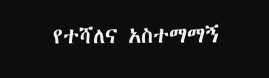የተሻለና አስተማማኝ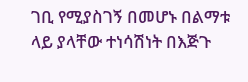ገቢ የሚያስገኝ በመሆኑ በልማቱ ላይ ያላቸው ተነሳሽነት በእጅጉ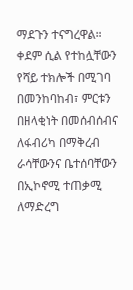ማደጉን ተናግረዋል።
ቀደም ሲል የተከሏቸውን የሻይ ተክሎች በሚገባ በመንከባከብ፣ ምርቱን በዘላቂነት በመሰብሰብና ለፋብሪካ በማቅረብ ራሳቸውንና ቤተሰባቸውን በኢኮኖሚ ተጠቃሚ ለማድረግ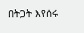በትጋት እየሰሩ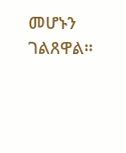መሆኑን ገልጸዋል።